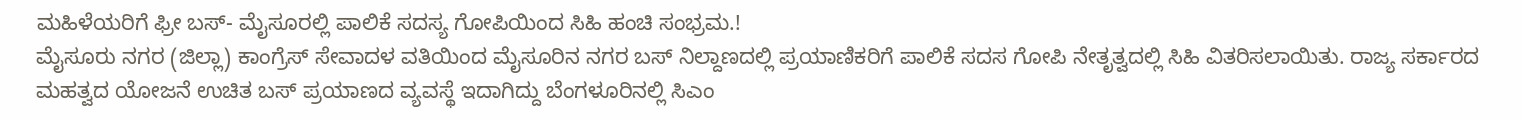ಮಹಿಳೆಯರಿಗೆ ಫ್ರೀ ಬಸ್- ಮೈಸೂರಲ್ಲಿ ಪಾಲಿಕೆ ಸದಸ್ಯ ಗೋಪಿಯಿಂದ ಸಿಹಿ ಹಂಚಿ ಸಂಭ್ರಮ.!
ಮೈಸೂರು ನಗರ (ಜಿಲ್ಲಾ) ಕಾಂಗ್ರೆಸ್ ಸೇವಾದಳ ವತಿಯಿಂದ ಮೈಸೂರಿನ ನಗರ ಬಸ್ ನಿಲ್ದಾಣದಲ್ಲಿ ಪ್ರಯಾಣಿಕರಿಗೆ ಪಾಲಿಕೆ ಸದಸ ಗೋಪಿ ನೇತೃತ್ವದಲ್ಲಿ ಸಿಹಿ ವಿತರಿಸಲಾಯಿತು. ರಾಜ್ಯ ಸರ್ಕಾರದ ಮಹತ್ವದ ಯೋಜನೆ ಉಚಿತ ಬಸ್ ಪ್ರಯಾಣದ ವ್ಯವಸ್ಥೆ ಇದಾಗಿದ್ದು ಬೆಂಗಳೂರಿನಲ್ಲಿ ಸಿಎಂ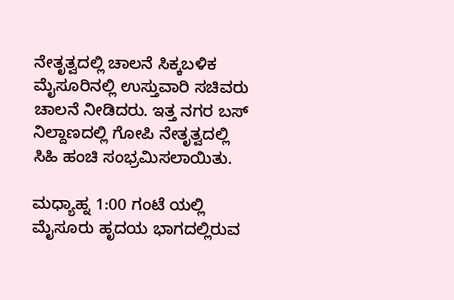ನೇತೃತ್ವದಲ್ಲಿ ಚಾಲನೆ ಸಿಕ್ಕಬಳಿಕ ಮೈಸೂರಿನಲ್ಲಿ ಉಸ್ತುವಾರಿ ಸಚಿವರು ಚಾಲನೆ ನೀಡಿದರು. ಇತ್ತ ನಗರ ಬಸ್ ನಿಲ್ದಾಣದಲ್ಲಿ ಗೋಪಿ ನೇತೃತ್ವದಲ್ಲಿ ಸಿಹಿ ಹಂಚಿ ಸಂಭ್ರಮಿಸಲಾಯಿತು.

ಮಧ್ಯಾಹ್ನ 1:00 ಗಂಟೆ ಯಲ್ಲಿ ಮೈಸೂರು ಹೃದಯ ಭಾಗದಲ್ಲಿರುವ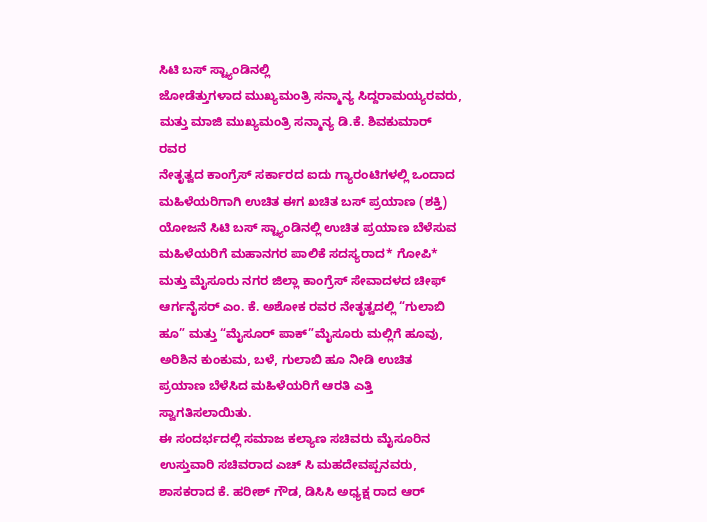ಸಿಟಿ ಬಸ್ ಸ್ಟ್ಯಾಂಡಿನಲ್ಲಿ
ಜೋಡೆತ್ತುಗಳಾದ ಮುಖ್ಯಮಂತ್ರಿ ಸನ್ಮಾನ್ಯ ಸಿದ್ದರಾಮಯ್ಯರವರು, ಮತ್ತು ಮಾಜಿ ಮುಖ್ಯಮಂತ್ರಿ ಸನ್ಮಾನ್ಯ ಡಿ.ಕೆ. ಶಿವಕುಮಾರ್ ರವರ
ನೇತೃತ್ವದ ಕಾಂಗ್ರೆಸ್ ಸರ್ಕಾರದ ಐದು ಗ್ಯಾರಂಟಿಗಳಲ್ಲಿ ಒಂದಾದ ಮಹಿಳೆಯರಿಗಾಗಿ ಉಚಿತ ಈಗ ಖಚಿತ ಬಸ್ ಪ್ರಯಾಣ (ಶಕ್ತಿ) ಯೋಜನೆ ಸಿಟಿ ಬಸ್ ಸ್ಟ್ಯಾಂಡಿನಲ್ಲಿ ಉಚಿತ ಪ್ರಯಾಣ ಬೆಳೆಸುವ ಮಹಿಳೆಯರಿಗೆ ಮಹಾನಗರ ಪಾಲಿಕೆ ಸದಸ್ಯರಾದ* ಗೋಪಿ* ಮತ್ತು ಮೈಸೂರು ನಗರ ಜಿಲ್ಲಾ ಕಾಂಗ್ರೆಸ್ ಸೇವಾದಳದ ಚೀಫ್ ಆರ್ಗನೈಸರ್ ಎಂ. ಕೆ. ಅಶೋಕ ರವರ ನೇತೃತ್ವದಲ್ಲಿ “ಗುಲಾಬಿ ಹೂ” ಮತ್ತು “ಮೈಸೂರ್ ಪಾಕ್”ಮೈಸೂರು ಮಲ್ಲಿಗೆ ಹೂವು, ಅರಿಶಿನ ಕುಂಕುಮ, ಬಳೆ, ಗುಲಾಬಿ ಹೂ ನೀಡಿ ಉಚಿತ ಪ್ರಯಾಣ ಬೆಳೆಸಿದ ಮಹಿಳೆಯರಿಗೆ ಆರತಿ ಎತ್ತಿ ಸ್ವಾಗತಿಸಲಾಯಿತು.
ಈ ಸಂದರ್ಭದಲ್ಲಿ ಸಮಾಜ ಕಲ್ಯಾಣ ಸಚಿವರು ಮೈಸೂರಿನ ಉಸ್ತುವಾರಿ ಸಚಿವರಾದ ಎಚ್ ಸಿ ಮಹದೇವಪ್ಪನವರು, ಶಾಸಕರಾದ ಕೆ. ಹರೀಶ್ ಗೌಡ, ಡಿಸಿಸಿ ಅಧ್ಯಕ್ಷ ರಾದ ಆರ್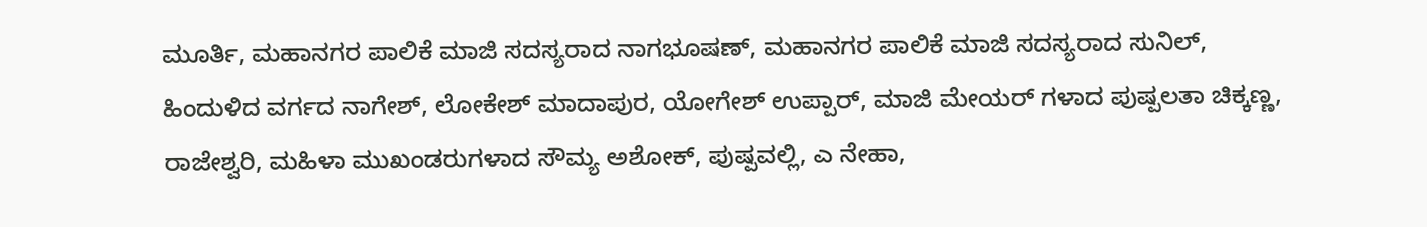ಮೂರ್ತಿ, ಮಹಾನಗರ ಪಾಲಿಕೆ ಮಾಜಿ ಸದಸ್ಯರಾದ ನಾಗಭೂಷಣ್, ಮಹಾನಗರ ಪಾಲಿಕೆ ಮಾಜಿ ಸದಸ್ಯರಾದ ಸುನಿಲ್, ಹಿಂದುಳಿದ ವರ್ಗದ ನಾಗೇಶ್, ಲೋಕೇಶ್ ಮಾದಾಪುರ, ಯೋಗೇಶ್ ಉಪ್ಪಾರ್, ಮಾಜಿ ಮೇಯರ್ ಗಳಾದ ಪುಷ್ಪಲತಾ ಚಿಕ್ಕಣ್ಣ, ರಾಜೇಶ್ವರಿ, ಮಹಿಳಾ ಮುಖಂಡರುಗಳಾದ ಸೌಮ್ಯ ಅಶೋಕ್, ಪುಷ್ಪವಲ್ಲಿ, ಎ ನೇಹಾ,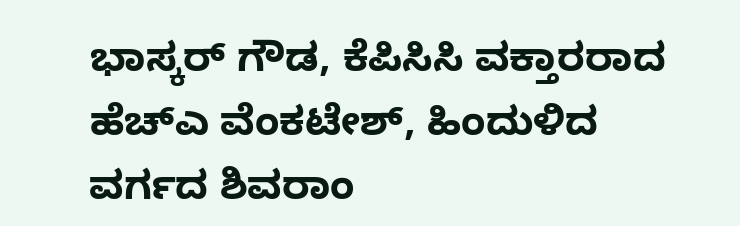ಭಾಸ್ಕರ್ ಗೌಡ, ಕೆಪಿಸಿಸಿ ವಕ್ತಾರರಾದ ಹೆಚ್ಎ ವೆಂಕಟೇಶ್, ಹಿಂದುಳಿದ ವರ್ಗದ ಶಿವರಾಂ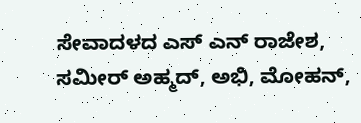ಸೇವಾದಳದ ಎಸ್ ಎನ್ ರಾಜೇಶ, ಸಮೀರ್ ಅಹ್ಮದ್, ಅಭಿ, ಮೋಹನ್,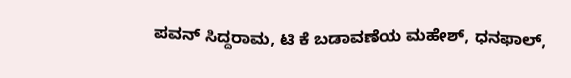ಪವನ್ ಸಿದ್ದರಾಮ, ಟಿ ಕೆ ಬಡಾವಣೆಯ ಮಹೇಶ್, ಧನಫಾಲ್,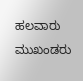ಹಲವಾರು ಮುಖಂಡರು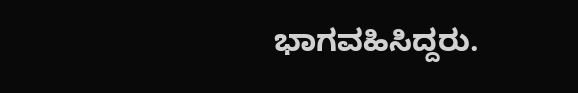ಭಾಗವಹಿಸಿದ್ದರು.